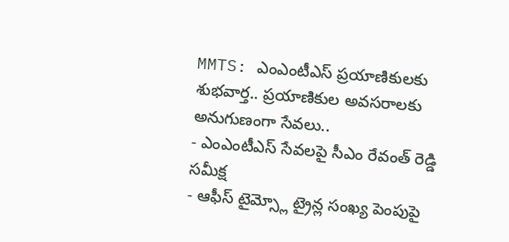MMTS: ఎంఎంటీఎస్ ప్రయాణికులకు శుభవార్త.. ప్రయాణికుల అవసరాలకు అనుగుణంగా సేవలు..
- ఎంఎంటీఎస్ సేవలపై సీఎం రేవంత్ రెడ్డి సమీక్ష
- ఆఫీస్ టైమ్స్లో ట్రైన్ల సంఖ్య పెంపుపై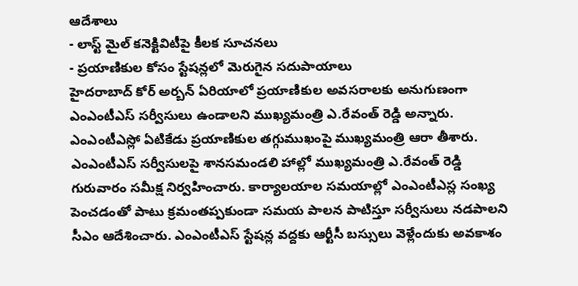ఆదేశాలు
- లాస్ట్ మైల్ కనెక్టివిటీపై కీలక సూచనలు
- ప్రయాణికుల కోసం స్టేషన్లలో మెరుగైన సదుపాయాలు
హైదరాబాద్ కోర్ అర్బన్ ఏరియాలో ప్రయాణికుల అవసరాలకు అనుగుణంగా ఎంఎంటీఎస్ సర్వీసులు ఉండాలని ముఖ్యమంత్రి ఎ.రేవంత్ రెడ్డి అన్నారు. ఎంఎంటీఎస్లో ఏటికేడు ప్రయాణికుల తగ్గుముఖంపై ముఖ్యమంత్రి ఆరా తీశారు. ఎంఎంటీఎస్ సర్వీసులపై శానసమండలి హాల్లో ముఖ్యమంత్రి ఎ.రేవంత్ రెడ్డి గురువారం సమీక్ష నిర్వహించారు. కార్యాలయాల సమయాల్లో ఎంఎంటీఎస్ల సంఖ్య పెంచడంతో పాటు క్రమంతప్పకుండా సమయ పాలన పాటిస్తూ సర్వీసులు నడపాలని సీఎం ఆదేశించారు. ఎంఎంటీఎస్ స్టేషన్ల వద్దకు ఆర్టీసీ బస్సులు వెళ్లేందుకు అవకాశం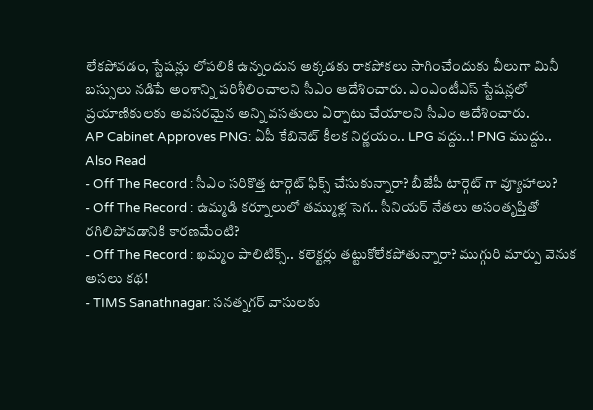లేకపోవడం, స్టేషన్లు లోపలికి ఉన్నందున అక్కడకు రాకపోకలు సాగించేందుకు వీలుగా మినీ బస్సులు నడిపే అంశాన్ని పరిశీలించాలని సీఎం ఆదేశించారు. ఎంఎంటీఎస్ స్టేషన్లలో ప్రయాణికులకు అవసరమైన అన్ని వసతులు ఏర్పాటు చేయాలని సీఎం ఆదేశించారు.
AP Cabinet Approves PNG: ఏపీ కేబినెట్ కీలక నిర్ణయం.. LPG వద్దు..! PNG ముద్దు..
Also Read
- Off The Record : సీఎం సరికొత్త టార్గెట్ ఫిక్స్ చేసుకున్నారా? బీజేపీ టార్గెట్ గా వ్యూహాలు?
- Off The Record : ఉమ్మడి కర్నూలులో తమ్ముళ్ల సెగ.. సీనియర్ నేతలు అసంతృప్తితో రగిలిపోవడానికి కారణమేంటి?
- Off The Record : ఖమ్మం పాలిటిక్స్.. కలెక్టర్లు తట్టుకోలేకపోతున్నారా? ముగ్గురి మార్పు వెనుక అసలు కథ!
- TIMS Sanathnagar: సనత్నగర్ వాసులకు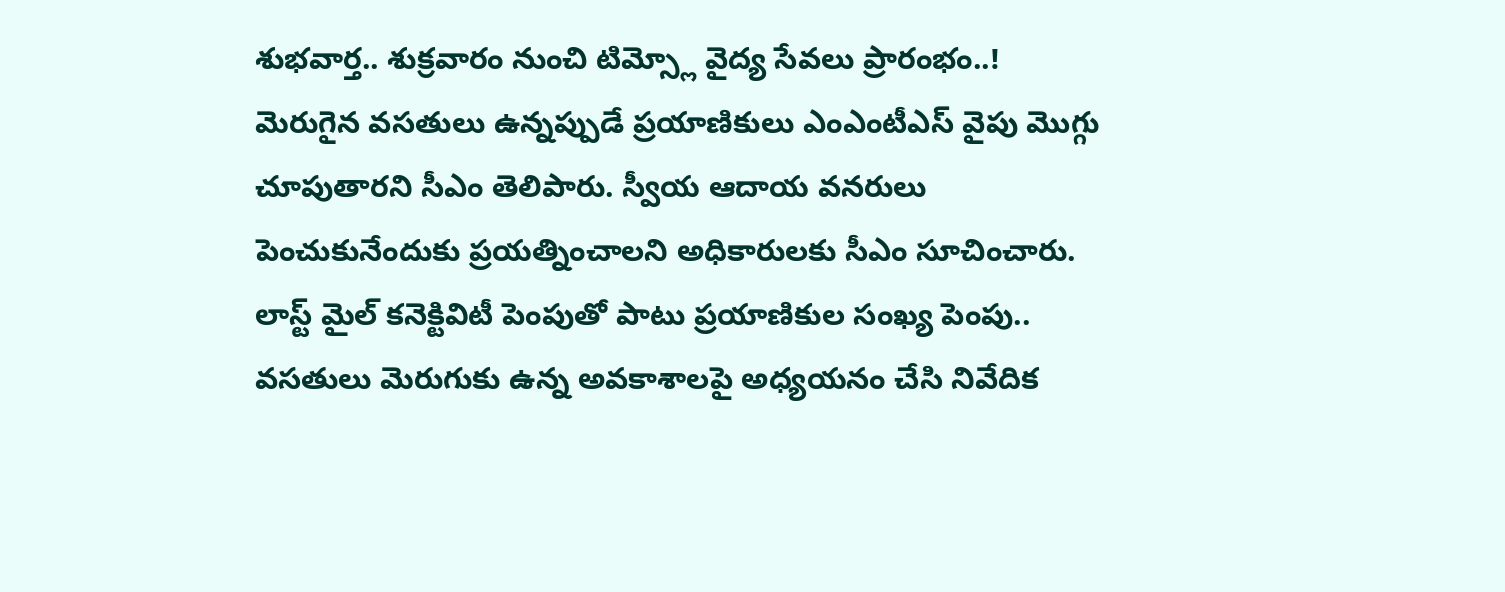శుభవార్త.. శుక్రవారం నుంచి టిమ్స్లో వైద్య సేవలు ప్రారంభం..!
మెరుగైన వసతులు ఉన్నప్పుడే ప్రయాణికులు ఎంఎంటీఎస్ వైపు మొగ్గు చూపుతారని సీఎం తెలిపారు. స్వీయ ఆదాయ వనరులు పెంచుకునేందుకు ప్రయత్నించాలని అధికారులకు సీఎం సూచించారు. లాస్ట్ మైల్ కనెక్టివిటీ పెంపుతో పాటు ప్రయాణికుల సంఖ్య పెంపు.. వసతులు మెరుగుకు ఉన్న అవకాశాలపై అధ్యయనం చేసి నివేదిక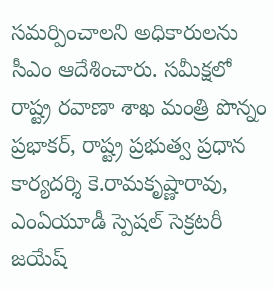సమర్పించాలని అధికారులను సీఎం ఆదేశించారు. సమీక్షలో రాష్ట్ర రవాణా శాఖ మంత్రి పొన్నం ప్రభాకర్, రాష్ట్ర ప్రభుత్వ ప్రధాన కార్యదర్శి కె.రామకృష్ణారావు, ఎంఏయూడీ స్పెషల్ సెక్రటరీ జయేష్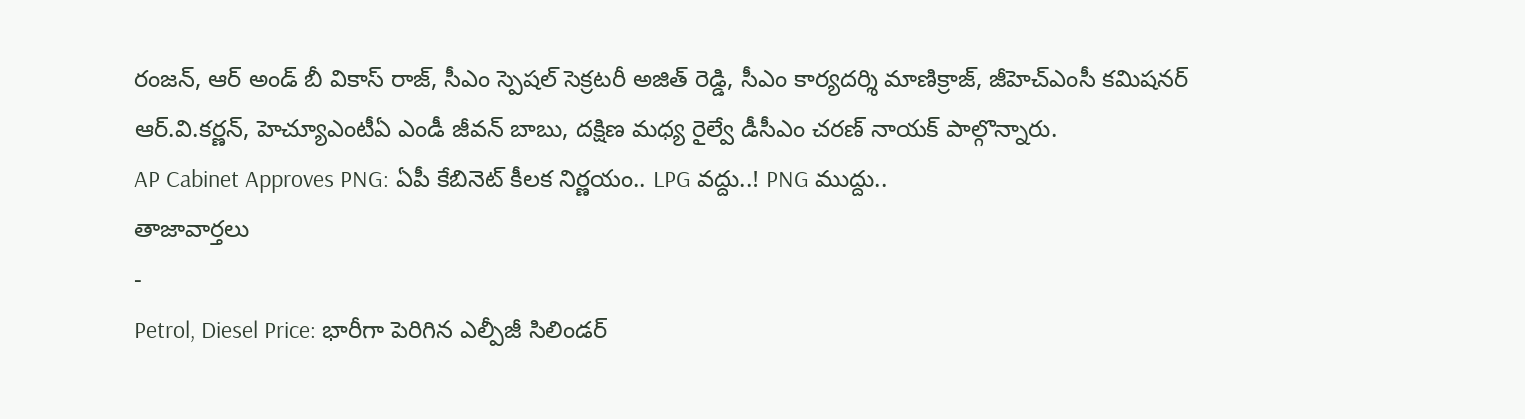రంజన్, ఆర్ అండ్ బీ వికాస్ రాజ్, సీఎం స్పెషల్ సెక్రటరీ అజిత్ రెడ్డి, సీఎం కార్యదర్శి మాణిక్రాజ్, జీహెచ్ఎంసీ కమిషనర్ ఆర్.వి.కర్ణన్, హెచ్యూఎంటీఏ ఎండీ జీవన్ బాబు, దక్షిణ మధ్య రైల్వే డీసీఎం చరణ్ నాయక్ పాల్గొన్నారు.
AP Cabinet Approves PNG: ఏపీ కేబినెట్ కీలక నిర్ణయం.. LPG వద్దు..! PNG ముద్దు..
తాజావార్తలు
-
Petrol, Diesel Price: భారీగా పెరిగిన ఎల్పీజీ సిలిండర్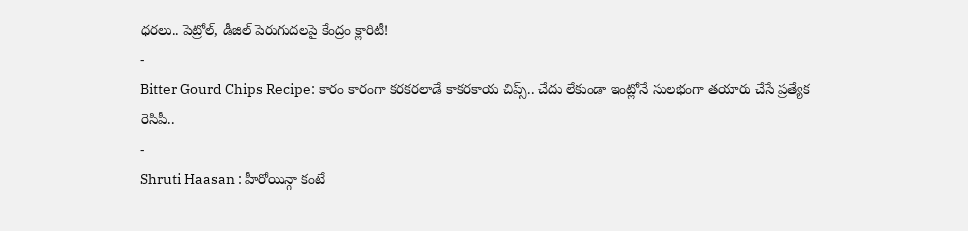ధరలు.. పెట్రోల్, డీజిల్ పెరుగుదలపై కేంద్రం క్లారిటీ!
-
Bitter Gourd Chips Recipe: కారం కారంగా కరకరలాడే కాకరకాయ చిప్స్.. చేదు లేకుండా ఇంట్లోనే సులభంగా తయారు చేసే ప్రత్యేక రెసిపీ..
-
Shruti Haasan : హీరోయిన్గా కంటే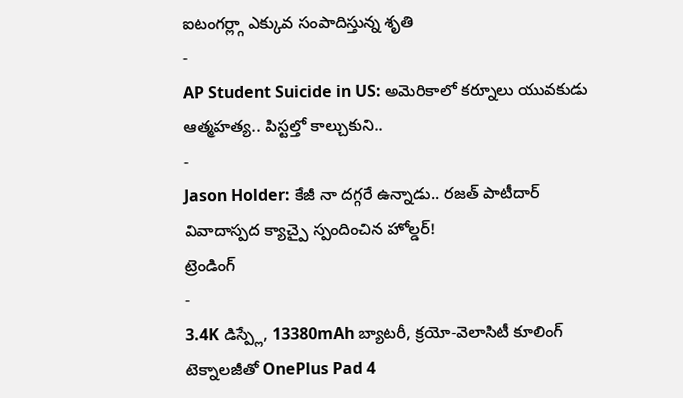ఐటంగర్ల్గా ఎక్కువ సంపాదిస్తున్న శృతి
-
AP Student Suicide in US: అమెరికాలో కర్నూలు యువకుడు ఆత్మహత్య.. పిస్టల్తో కాల్చుకుని..
-
Jason Holder: కేజీ నా దగ్గరే ఉన్నాడు.. రజత్ పాటీదార్ వివాదాస్పద క్యాచ్పై స్పందించిన హోల్డర్!
ట్రెండింగ్
-
3.4K డిస్ప్లే, 13380mAh బ్యాటరీ, క్రయో-వెలాసిటీ కూలింగ్ టెక్నాలజీతో OnePlus Pad 4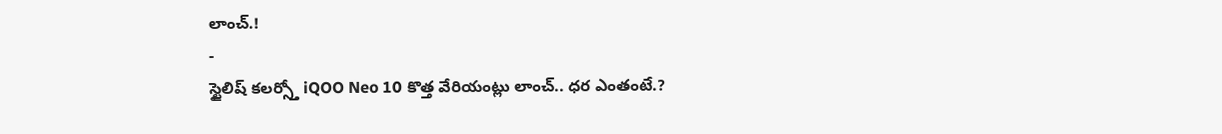లాంచ్.!
-
స్టైలిష్ కలర్స్తో iQOO Neo 10 కొత్త వేరియంట్లు లాంచ్.. ధర ఎంతంటే.?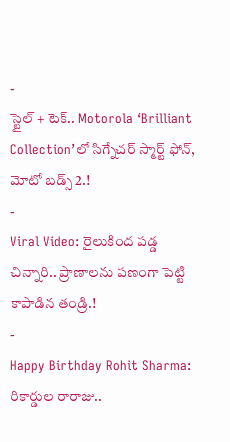-
స్టైల్ + టెక్.. Motorola ‘Brilliant Collection’లో సిగ్నేచర్ స్మార్ట్ ఫోన్, మోటో బడ్స్ 2.!
-
Viral Video: రైలుకింద పడ్డ చిన్నారి.. ప్రాణాలను పణంగా పెట్టి కాపాడిన తండ్రి.!
-
Happy Birthday Rohit Sharma: రికార్డుల రారాజు..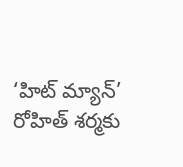‘హిట్ మ్యాన్’ రోహిత్ శర్మకు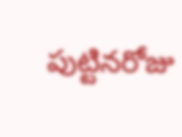పుట్టినరోజు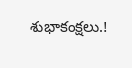శుభాకంక్షలు.!